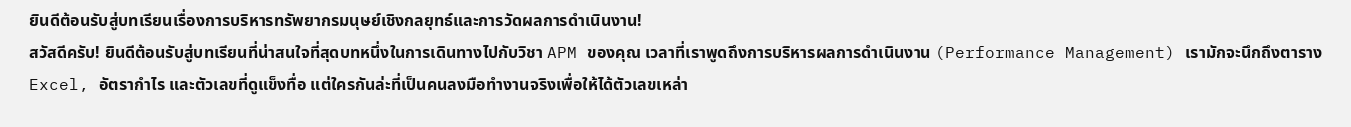ยินดีต้อนรับสู่บทเรียนเรื่องการบริหารทรัพยากรมนุษย์เชิงกลยุทธ์และการวัดผลการดำเนินงาน!
สวัสดีครับ! ยินดีต้อนรับสู่บทเรียนที่น่าสนใจที่สุดบทหนึ่งในการเดินทางไปกับวิชา APM ของคุณ เวลาที่เราพูดถึงการบริหารผลการดำเนินงาน (Performance Management) เรามักจะนึกถึงตาราง Excel, อัตรากำไร และตัวเลขที่ดูแข็งทื่อ แต่ใครกันล่ะที่เป็นคนลงมือทำงานจริงเพื่อให้ได้ตัวเลขเหล่า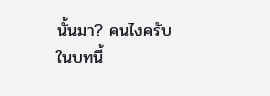นั้นมา? คนไงครับ
ในบทนี้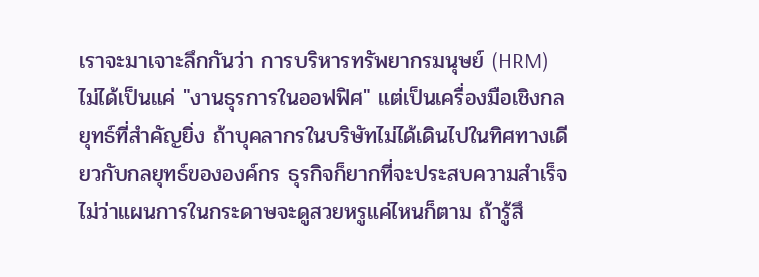เราจะมาเจาะลึกกันว่า การบริหารทรัพยากรมนุษย์ (HRM) ไม่ได้เป็นแค่ "งานธุรการในออฟฟิศ" แต่เป็นเครื่องมือเชิงกลยุทธ์ที่สำคัญยิ่ง ถ้าบุคลากรในบริษัทไม่ได้เดินไปในทิศทางเดียวกับกลยุทธ์ขององค์กร ธุรกิจก็ยากที่จะประสบความสำเร็จ ไม่ว่าแผนการในกระดาษจะดูสวยหรูแค่ไหนก็ตาม ถ้ารู้สึ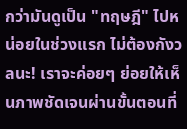กว่ามันดูเป็น "ทฤษฎี" ไปหน่อยในช่วงแรก ไม่ต้องกังวลนะ! เราจะค่อยๆ ย่อยให้เห็นภาพชัดเจนผ่านขั้นตอนที่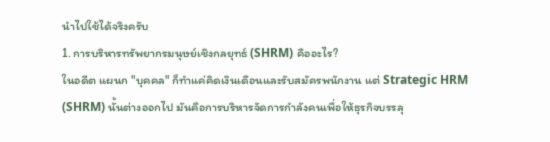นำไปใช้ได้จริงครับ
1. การบริหารทรัพยากรมนุษย์เชิงกลยุทธ์ (SHRM) คืออะไร?
ในอดีต แผนก "บุคคล" ก็ทำแค่คิดเงินเดือนและรับสมัครพนักงาน แต่ Strategic HRM (SHRM) นั้นต่างออกไป มันคือการบริหารจัดการกำลังคนเพื่อให้ธุรกิจบรรลุ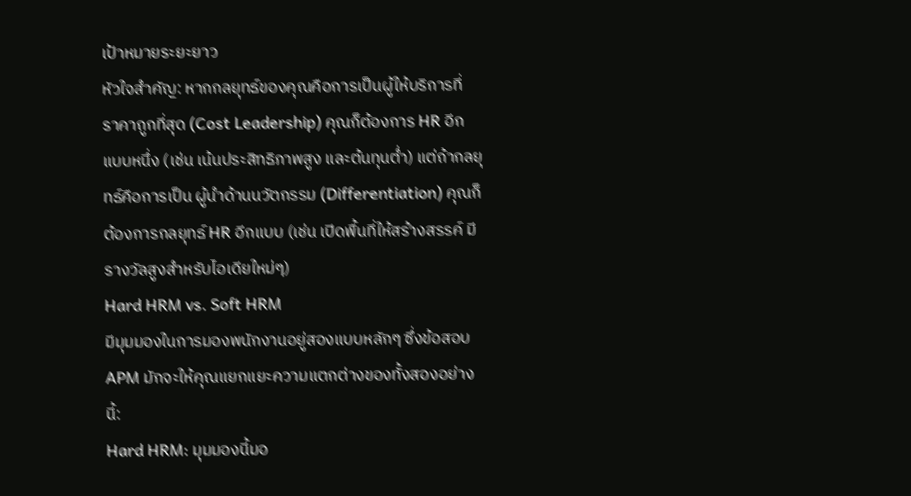เป้าหมายระยะยาว
หัวใจสำคัญ: หากกลยุทธ์ของคุณคือการเป็นผู้ให้บริการที่ ราคาถูกที่สุด (Cost Leadership) คุณก็ต้องการ HR อีกแบบหนึ่ง (เช่น เน้นประสิทธิภาพสูง และต้นทุนต่ำ) แต่ถ้ากลยุทธ์คือการเป็น ผู้นำด้านนวัตกรรม (Differentiation) คุณก็ต้องการกลยุทธ์ HR อีกแบบ (เช่น เปิดพื้นที่ให้สร้างสรรค์ มีรางวัลสูงสำหรับไอเดียใหม่ๆ)
Hard HRM vs. Soft HRM
มีมุมมองในการมองพนักงานอยู่สองแบบหลักๆ ซึ่งข้อสอบ APM มักจะให้คุณแยกแยะความแตกต่างของทั้งสองอย่างนี้:
Hard HRM: มุมมองนี้มอ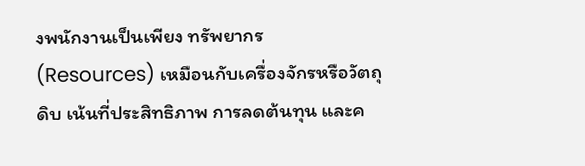งพนักงานเป็นเพียง ทรัพยากร (Resources) เหมือนกับเครื่องจักรหรือวัตถุดิบ เน้นที่ประสิทธิภาพ การลดต้นทุน และค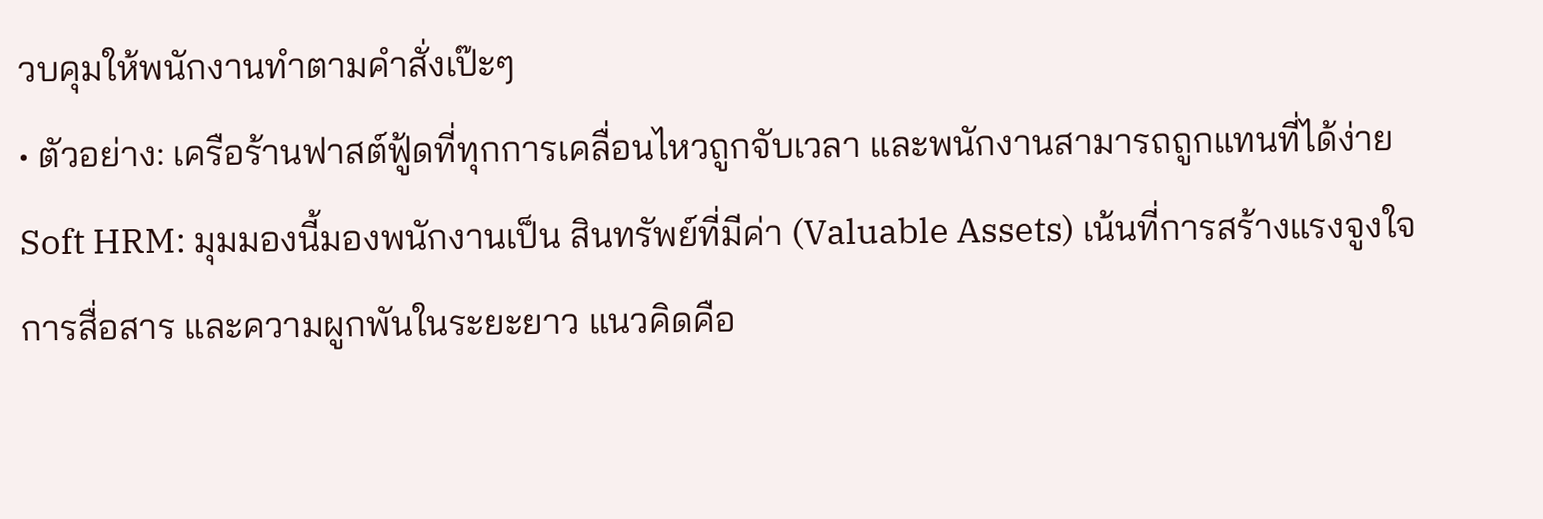วบคุมให้พนักงานทำตามคำสั่งเป๊ะๆ
• ตัวอย่าง: เครือร้านฟาสต์ฟู้ดที่ทุกการเคลื่อนไหวถูกจับเวลา และพนักงานสามารถถูกแทนที่ได้ง่าย
Soft HRM: มุมมองนี้มองพนักงานเป็น สินทรัพย์ที่มีค่า (Valuable Assets) เน้นที่การสร้างแรงจูงใจ การสื่อสาร และความผูกพันในระยะยาว แนวคิดคือ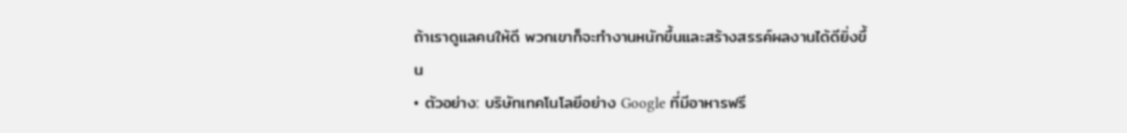ถ้าเราดูแลคนให้ดี พวกเขาก็จะทำงานหนักขึ้นและสร้างสรรค์ผลงานได้ดียิ่งขึ้น
• ตัวอย่าง: บริษัทเทคโนโลยีอย่าง Google ที่มีอาหารฟรี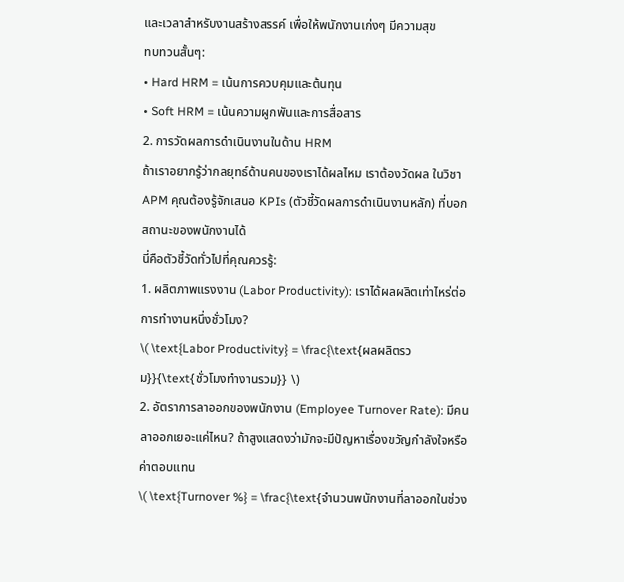และเวลาสำหรับงานสร้างสรรค์ เพื่อให้พนักงานเก่งๆ มีความสุข
ทบทวนสั้นๆ:
• Hard HRM = เน้นการควบคุมและต้นทุน
• Soft HRM = เน้นความผูกพันและการสื่อสาร
2. การวัดผลการดำเนินงานในด้าน HRM
ถ้าเราอยากรู้ว่ากลยุทธ์ด้านคนของเราได้ผลไหม เราต้องวัดผล ในวิชา APM คุณต้องรู้จักเสนอ KPIs (ตัวชี้วัดผลการดำเนินงานหลัก) ที่บอกสถานะของพนักงานได้
นี่คือตัวชี้วัดทั่วไปที่คุณควรรู้:
1. ผลิตภาพแรงงาน (Labor Productivity): เราได้ผลผลิตเท่าไหร่ต่อการทำงานหนึ่งชั่วโมง?
\( \text{Labor Productivity} = \frac{\text{ผลผลิตรวม}}{\text{ชั่วโมงทำงานรวม}} \)
2. อัตราการลาออกของพนักงาน (Employee Turnover Rate): มีคนลาออกเยอะแค่ไหน? ถ้าสูงแสดงว่ามักจะมีปัญหาเรื่องขวัญกำลังใจหรือค่าตอบแทน
\( \text{Turnover %} = \frac{\text{จำนวนพนักงานที่ลาออกในช่วง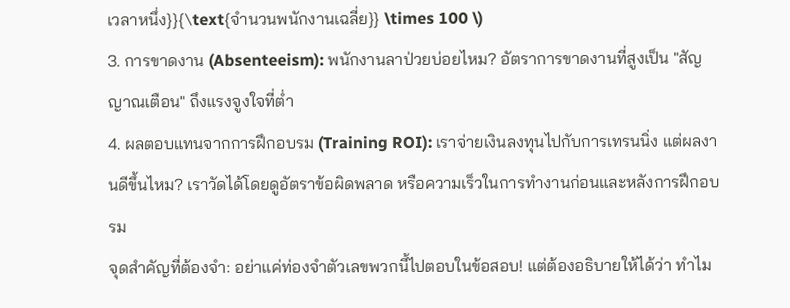เวลาหนึ่ง}}{\text{จำนวนพนักงานเฉลี่ย}} \times 100 \)
3. การขาดงาน (Absenteeism): พนักงานลาป่วยบ่อยไหม? อัตราการขาดงานที่สูงเป็น "สัญญาณเตือน" ถึงแรงจูงใจที่ต่ำ
4. ผลตอบแทนจากการฝึกอบรม (Training ROI): เราจ่ายเงินลงทุนไปกับการเทรนนิ่ง แต่ผลงานดีขึ้นไหม? เราวัดได้โดยดูอัตราข้อผิดพลาด หรือความเร็วในการทำงานก่อนและหลังการฝึกอบรม
จุดสำคัญที่ต้องจำ: อย่าแค่ท่องจำตัวเลขพวกนี้ไปตอบในข้อสอบ! แต่ต้องอธิบายให้ได้ว่า ทำไม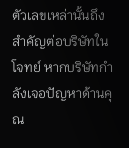ตัวเลขเหล่านั้นถึงสำคัญต่อบริษัทในโจทย์ หากบริษัทกำลังเจอปัญหาด้านคุณ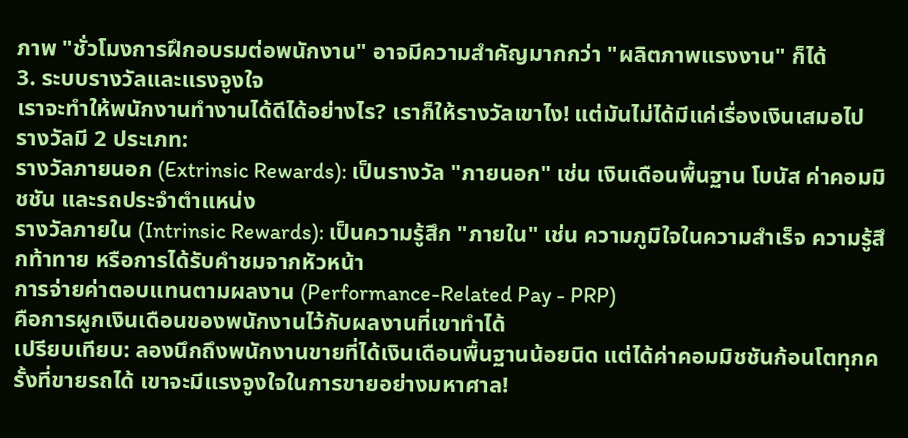ภาพ "ชั่วโมงการฝึกอบรมต่อพนักงาน" อาจมีความสำคัญมากกว่า "ผลิตภาพแรงงาน" ก็ได้
3. ระบบรางวัลและแรงจูงใจ
เราจะทำให้พนักงานทำงานได้ดีได้อย่างไร? เราก็ให้รางวัลเขาไง! แต่มันไม่ได้มีแค่เรื่องเงินเสมอไป รางวัลมี 2 ประเภท:
รางวัลภายนอก (Extrinsic Rewards): เป็นรางวัล "ภายนอก" เช่น เงินเดือนพื้นฐาน โบนัส ค่าคอมมิชชัน และรถประจำตำแหน่ง
รางวัลภายใน (Intrinsic Rewards): เป็นความรู้สึก "ภายใน" เช่น ความภูมิใจในความสำเร็จ ความรู้สึกท้าทาย หรือการได้รับคำชมจากหัวหน้า
การจ่ายค่าตอบแทนตามผลงาน (Performance-Related Pay - PRP)
คือการผูกเงินเดือนของพนักงานไว้กับผลงานที่เขาทำได้
เปรียบเทียบ: ลองนึกถึงพนักงานขายที่ได้เงินเดือนพื้นฐานน้อยนิด แต่ได้ค่าคอมมิชชันก้อนโตทุกครั้งที่ขายรถได้ เขาจะมีแรงจูงใจในการขายอย่างมหาศาล!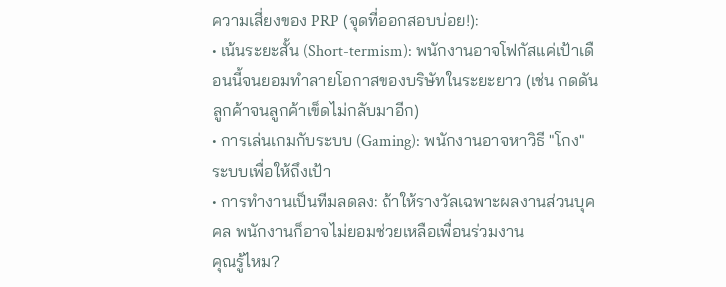ความเสี่ยงของ PRP (จุดที่ออกสอบบ่อย!):
• เน้นระยะสั้น (Short-termism): พนักงานอาจโฟกัสแค่เป้าเดือนนี้จนยอมทำลายโอกาสของบริษัทในระยะยาว (เช่น กดดันลูกค้าจนลูกค้าเข็ดไม่กลับมาอีก)
• การเล่นเกมกับระบบ (Gaming): พนักงานอาจหาวิธี "โกง" ระบบเพื่อให้ถึงเป้า
• การทำงานเป็นทีมลดลง: ถ้าให้รางวัลเฉพาะผลงานส่วนบุคคล พนักงานก็อาจไม่ยอมช่วยเหลือเพื่อนร่วมงาน
คุณรู้ไหม?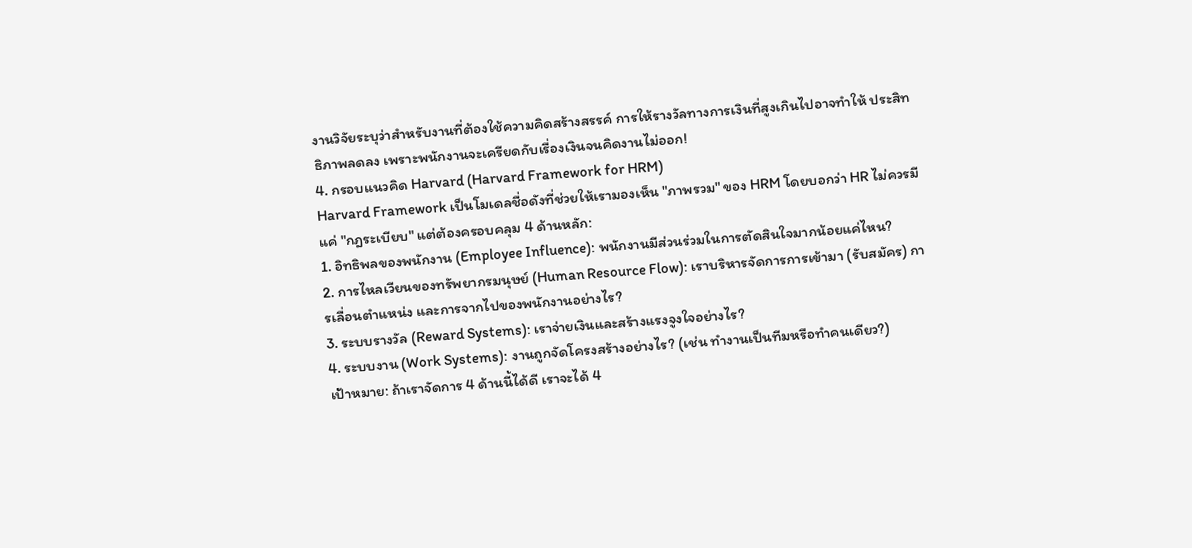งานวิจัยระบุว่าสำหรับงานที่ต้องใช้ความคิดสร้างสรรค์ การให้รางวัลทางการเงินที่สูงเกินไปอาจทำให้ ประสิทธิภาพลดลง เพราะพนักงานจะเครียดกับเรื่องเงินจนคิดงานไม่ออก!
4. กรอบแนวคิด Harvard (Harvard Framework for HRM)
Harvard Framework เป็นโมเดลชื่อดังที่ช่วยให้เรามองเห็น "ภาพรวม" ของ HRM โดยบอกว่า HR ไม่ควรมีแค่ "กฎระเบียบ" แต่ต้องครอบคลุม 4 ด้านหลัก:
1. อิทธิพลของพนักงาน (Employee Influence): พนักงานมีส่วนร่วมในการตัดสินใจมากน้อยแค่ไหน?
2. การไหลเวียนของทรัพยากรมนุษย์ (Human Resource Flow): เราบริหารจัดการการเข้ามา (รับสมัคร) การเลื่อนตำแหน่ง และการจากไปของพนักงานอย่างไร?
3. ระบบรางวัล (Reward Systems): เราจ่ายเงินและสร้างแรงจูงใจอย่างไร?
4. ระบบงาน (Work Systems): งานถูกจัดโครงสร้างอย่างไร? (เช่น ทำงานเป็นทีมหรือทำคนเดียว?)
เป้าหมาย: ถ้าเราจัดการ 4 ด้านนี้ได้ดี เราจะได้ 4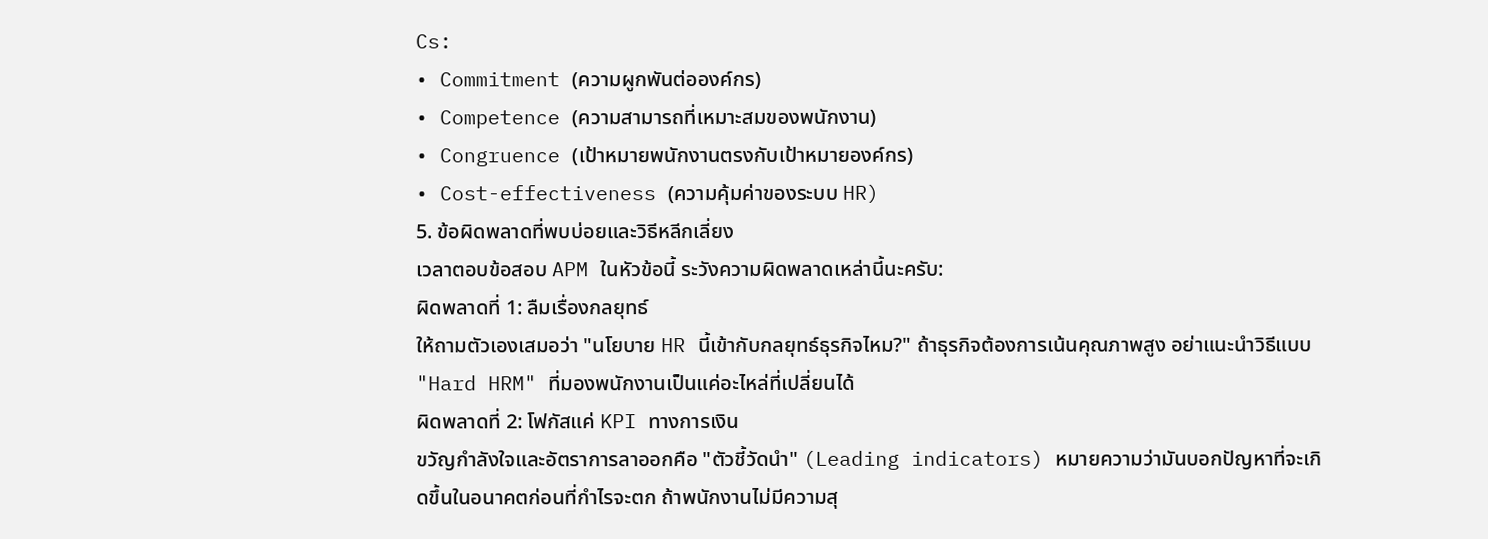Cs:
• Commitment (ความผูกพันต่อองค์กร)
• Competence (ความสามารถที่เหมาะสมของพนักงาน)
• Congruence (เป้าหมายพนักงานตรงกับเป้าหมายองค์กร)
• Cost-effectiveness (ความคุ้มค่าของระบบ HR)
5. ข้อผิดพลาดที่พบบ่อยและวิธีหลีกเลี่ยง
เวลาตอบข้อสอบ APM ในหัวข้อนี้ ระวังความผิดพลาดเหล่านี้นะครับ:
ผิดพลาดที่ 1: ลืมเรื่องกลยุทธ์
ให้ถามตัวเองเสมอว่า "นโยบาย HR นี้เข้ากับกลยุทธ์ธุรกิจไหม?" ถ้าธุรกิจต้องการเน้นคุณภาพสูง อย่าแนะนำวิธีแบบ "Hard HRM" ที่มองพนักงานเป็นแค่อะไหล่ที่เปลี่ยนได้
ผิดพลาดที่ 2: โฟกัสแค่ KPI ทางการเงิน
ขวัญกำลังใจและอัตราการลาออกคือ "ตัวชี้วัดนำ" (Leading indicators) หมายความว่ามันบอกปัญหาที่จะเกิดขึ้นในอนาคตก่อนที่กำไรจะตก ถ้าพนักงานไม่มีความสุ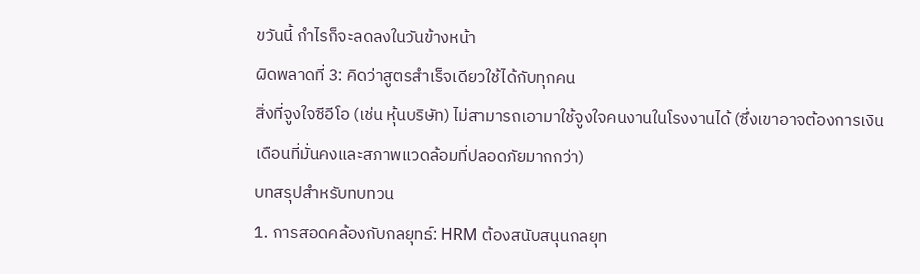ขวันนี้ กำไรก็จะลดลงในวันข้างหน้า
ผิดพลาดที่ 3: คิดว่าสูตรสำเร็จเดียวใช้ได้กับทุกคน
สิ่งที่จูงใจซีอีโอ (เช่น หุ้นบริษัท) ไม่สามารถเอามาใช้จูงใจคนงานในโรงงานได้ (ซึ่งเขาอาจต้องการเงินเดือนที่มั่นคงและสภาพแวดล้อมที่ปลอดภัยมากกว่า)
บทสรุปสำหรับทบทวน
1. การสอดคล้องกับกลยุทธ์: HRM ต้องสนับสนุนกลยุท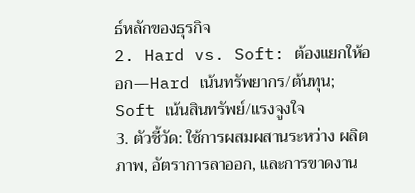ธ์หลักของธุรกิจ
2. Hard vs. Soft: ต้องแยกให้ออก—Hard เน้นทรัพยากร/ต้นทุน; Soft เน้นสินทรัพย์/แรงจูงใจ
3. ตัวชี้วัด: ใช้การผสมผสานระหว่าง ผลิตภาพ, อัตราการลาออก, และการขาดงาน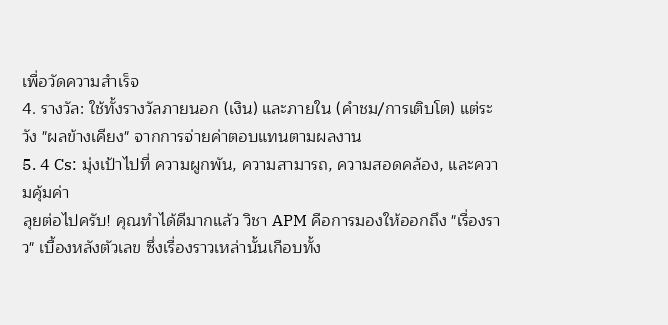เพื่อวัดความสำเร็จ
4. รางวัล: ใช้ทั้งรางวัลภายนอก (เงิน) และภายใน (คำชม/การเติบโต) แต่ระวัง "ผลข้างเคียง" จากการจ่ายค่าตอบแทนตามผลงาน
5. 4 Cs: มุ่งเป้าไปที่ ความผูกพัน, ความสามารถ, ความสอดคล้อง, และความคุ้มค่า
ลุยต่อไปครับ! คุณทำได้ดีมากแล้ว วิชา APM คือการมองให้ออกถึง "เรื่องราว" เบื้องหลังตัวเลข ซึ่งเรื่องราวเหล่านั้นเกือบทั้ง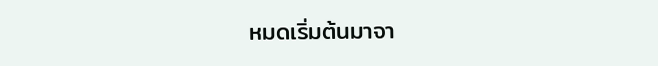หมดเริ่มต้นมาจา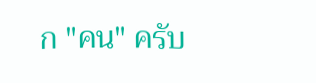ก "คน" ครับ